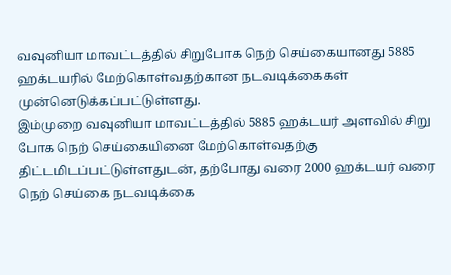வவுனியா மாவட்டத்தில் சிறுபோக நெற் செய்கையானது 5885 ஹக்டயரில் மேற்கொள்வதற்கான நடவடிக்கைகள் முன்னெடுக்கப்பட்டுள்ளது.
இம்முறை வவுனியா மாவட்டத்தில் 5885 ஹக்டயர் அளவில் சிறு போக நெற் செய்கையினை மேற்கொள்வதற்கு திட்டமிடப்பட்டுள்ளதுடன், தற்போது வரை 2000 ஹக்டயர் வரை நெற் செய்கை நடவடிக்கை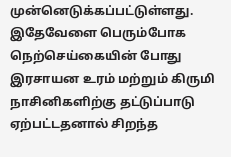முன்னெடுக்கப்பட்டுள்ளது.
இதேவேளை பெரும்போக நெற்செய்கையின் போது இரசாயன உரம் மற்றும் கிருமி நாசினிகளிற்கு தட்டுப்பாடு ஏற்பட்டதனால் சிறந்த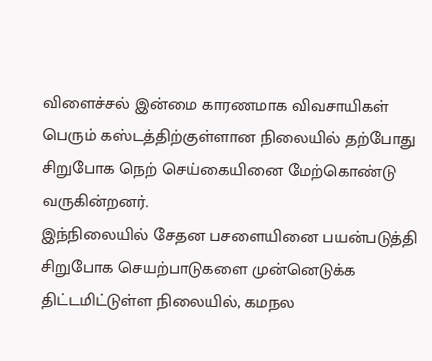விளைச்சல் இன்மை காரணமாக விவசாயிகள் பெரும் கஸ்டத்திற்குள்ளான நிலையில் தற்போது சிறுபோக நெற் செய்கையினை மேற்கொண்டு வருகின்றனர்.
இந்நிலையில் சேதன பசளையினை பயன்படுத்தி சிறுபோக செயற்பாடுகளை முன்னெடுக்க திட்டமிட்டுள்ள நிலையில், கமநல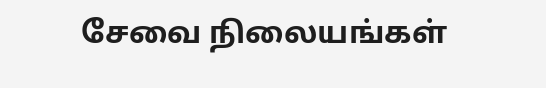சேவை நிலையங்கள்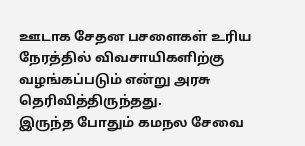ஊடாக சேதன பசளைகள் உரிய நேரத்தில் விவசாயிகளிற்கு வழங்கப்படும் என்று அரசு தெரிவித்திருந்தது.
இருந்த போதும் கமநல சேவை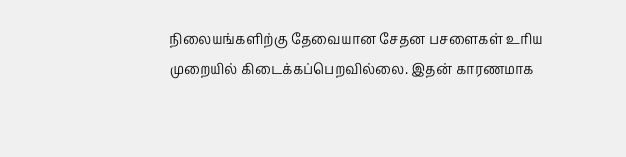நிலையங்களிற்கு தேவையான சேதன பசளைகள் உரிய முறையில் கிடைக்கப்பெறவில்லை. இதன் காரணமாக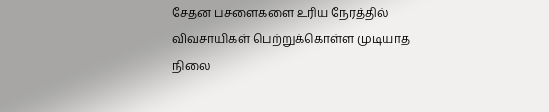சேதன பசளைகளை உரிய நேரத்தில் விவசாயிகள் பெற்றுக்கொள்ள முடியாத நிலை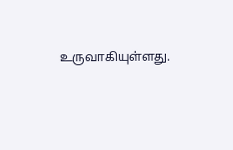உருவாகியுள்ளது.